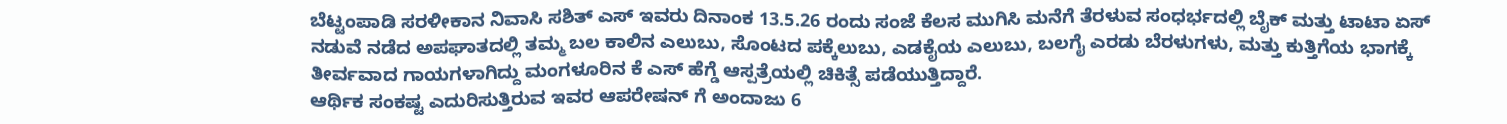ಬೆಟ್ಟಂಪಾಡಿ ಸರಳೀಕಾನ ನಿವಾಸಿ ಸಶಿತ್ ಎಸ್ ಇವರು ದಿನಾಂಕ 13.5.26 ರಂದು ಸಂಜೆ ಕೆಲಸ ಮುಗಿಸಿ ಮನೆಗೆ ತೆರಳುವ ಸಂಧರ್ಭದಲ್ಲಿ ಬೈಕ್ ಮತ್ತು ಟಾಟಾ ಏಸ್ ನಡುವೆ ನಡೆದ ಅಪಘಾತದಲ್ಲಿ ತಮ್ಮ ಬಲ ಕಾಲಿನ ಎಲುಬು, ಸೊಂಟದ ಪಕ್ಕೆಲುಬು, ಎಡಕೈಯ ಎಲುಬು, ಬಲಗೈ ಎರಡು ಬೆರಳುಗಳು, ಮತ್ತು ಕುತ್ತಿಗೆಯ ಭಾಗಕ್ಕೆ ತೀರ್ವವಾದ ಗಾಯಗಳಾಗಿದ್ದು ಮಂಗಳೂರಿನ ಕೆ ಎಸ್ ಹೆಗ್ಡೆ ಆಸ್ಪತ್ರೆಯಲ್ಲಿ ಚಿಕಿತ್ಸೆ ಪಡೆಯುತ್ತಿದ್ದಾರೆ.
ಆರ್ಥಿಕ ಸಂಕಷ್ಟ ಎದುರಿಸುತ್ತಿರುವ ಇವರ ಆಪರೇಷನ್ ಗೆ ಅಂದಾಜು 6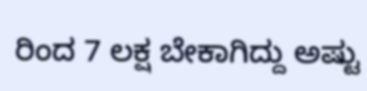ರಿಂದ 7 ಲಕ್ಷ ಬೇಕಾಗಿದ್ದು ಅಷ್ಟು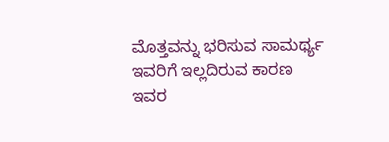ಮೊತ್ತವನ್ನು ಭರಿಸುವ ಸಾಮರ್ಥ್ಯ ಇವರಿಗೆ ಇಲ್ಲದಿರುವ ಕಾರಣ ಇವರ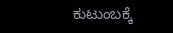ಕುಟುಂಬಕ್ಕೆ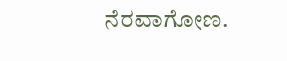ನೆರವಾಗೋಣ.